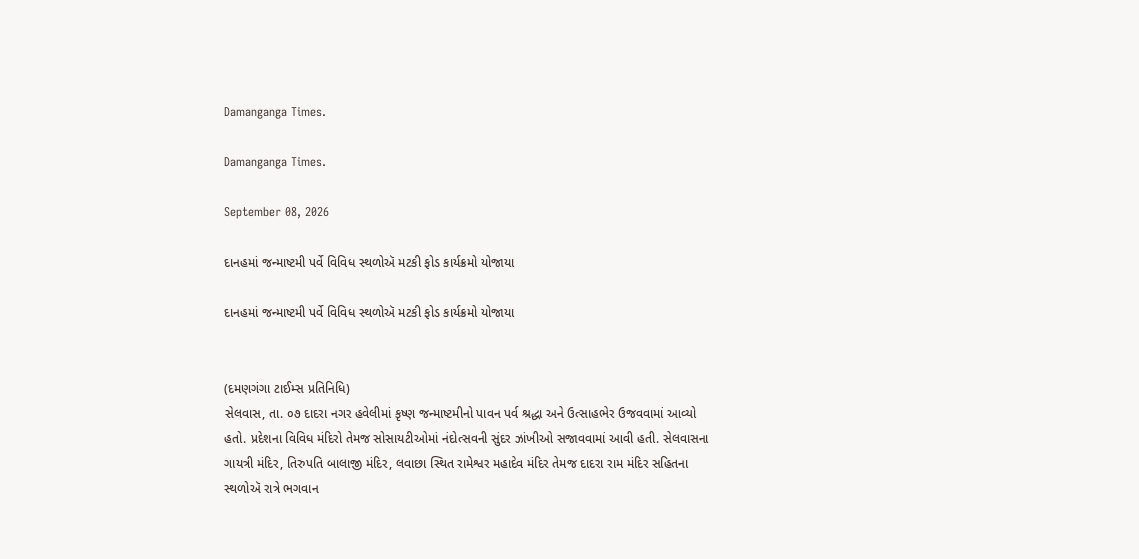Damanganga Times.

Damanganga Times.

September 08, 2026

દાનહમાં જન્માષ્ટમી પર્વે વિવિધ સ્થળોઍ મટકી ફોડ કાર્યક્રમો યોજાયા

દાનહમાં જન્માષ્ટમી પર્વે વિવિધ સ્થળોઍ મટકી ફોડ કાર્યક્રમો યોજાયા


(દમણગંગા ટાઈમ્સ પ્રતિનિધિ)
સેલવાસ, તા. ૦૭ દાદરા નગર હવેલીમાં કૃષ્ણ જન્માષ્ટમીનો પાવન પર્વ શ્રદ્ધા અને ઉત્સાહભેર ઉજવવામાં આવ્યો હતો. પ્રદેશના વિવિધ મંદિરો તેમજ સોસાયટીઓમાં નંદોત્સવની સુંદર ઝાંખીઓ સજાવવામાં આવી હતી. સેલવાસના ગાયત્રી મંદિર, તિરુપતિ બાલાજી મંદિર, લવાછા સ્થિત રામેશ્વર મહાદેવ મંદિર તેમજ દાદરા રામ મંદિર સહિતના સ્થળોઍ રાત્રે ભગવાન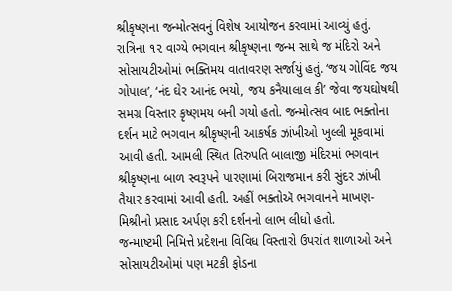શ્રીકૃષ્ણના જન્મોત્સવનું વિશેષ આયોજન કરવામાં આવ્યું હતું.
રાત્રિના ૧૨ વાગ્યે ભગવાન શ્રીકૃષ્ણના જન્મ સાથે જ મંદિરો અને સોસાયટીઓમાં ભક્તિમય વાતાવરણ સર્જાયું હતું. ‘જય ગોવિંદ જય ગોપાલ’, ‘નંદ ઘેર આનંદ ભયો, જય કનૈયાલાલ કી’ જેવા જયઘોષથી સમગ્ર વિસ્તાર કૃષ્ણમય બની ગયો હતો. જન્મોત્સવ બાદ ભક્તોના દર્શન માટે ભગવાન શ્રીકૃષ્ણની આકર્ષક ઝાંખીઓ ખુલ્લી મૂકવામાં આવી હતી. આમલી સ્થિત તિરુપતિ બાલાજી મંદિરમાં ભગવાન શ્રીકૃષ્ણના બાળ સ્વરૂપને પારણામાં બિરાજમાન કરી સુંદર ઝાંખી તૈયાર કરવામાં આવી હતી. અહીં ભક્તોઍ ભગવાનને માખણ-મિશ્રીનો પ્રસાદ અર્પણ કરી દર્શનનો લાભ લીધો હતો.
જન્માષ્ટમી નિમિત્તે પ્રદેશના વિવિધ વિસ્તારો ઉપરાંત શાળાઓ અને સોસાયટીઓમાં પણ મટકી ફોડના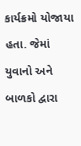કાર્યક્રમો યોજાયા હતા. જેમાં યુવાનો અને બાળકો દ્વારા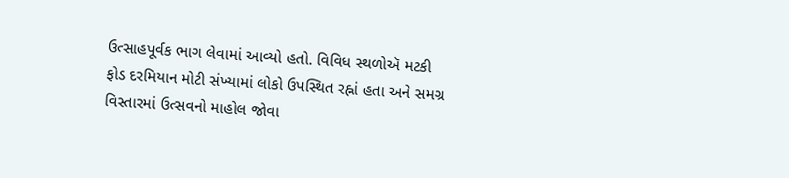ઉત્સાહપૂર્વક ભાગ લેવામાં આવ્યો હતો. વિવિધ સ્થળોઍ મટકી ફોડ દરમિયાન મોટી સંખ્યામાં લોકો ઉપસ્થિત રહ્નાં હતા અને સમગ્ર વિસ્તારમાં ઉત્સવનો માહોલ જોવા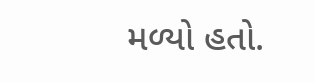મળ્યો હતો.